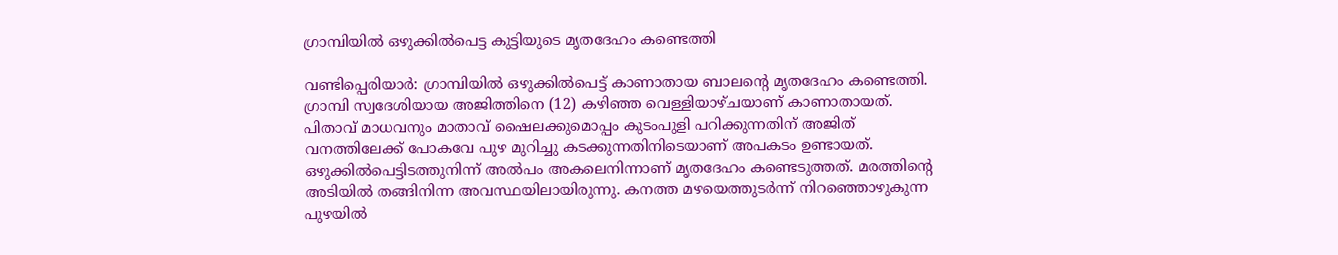ഗ്രാമ്പിയില്‍ ഒഴുക്കില്‍പെട്ട കുട്ടിയുടെ മൃതദേഹം കണ്ടെത്തി

വണ്ടിപ്പെരിയാര്‍: ഗ്രാമ്പിയില്‍ ഒഴുക്കില്‍പെട്ട് കാണാതായ ബാലന്‍റെ മൃതദേഹം കണ്ടെത്തി. ഗ്രാമ്പി സ്വദേശിയായ അജിത്തിനെ (12) കഴിഞ്ഞ വെള്ളിയാഴ്ചയാണ് കാണാതായത്. പിതാവ് മാധവനും മാതാവ് ഷൈലക്കുമൊപ്പം കുടംപുളി പറിക്കുന്നതിന് അജിത് വനത്തിലേക്ക് പോകവേ പുഴ മുറിച്ചു കടക്കുന്നതിനിടെയാണ് അപകടം ഉണ്ടായത്. ഒഴുക്കില്‍പെട്ടിടത്തുനിന്ന് അൽപം അകലെനിന്നാണ് മൃതദേഹം കണ്ടെടുത്തത്. മരത്തിന്‍റെ അടിയില്‍ തങ്ങിനിന്ന അവസ്ഥയിലായിരുന്നു. കനത്ത മഴയെത്തുടര്‍ന്ന് നിറഞ്ഞൊഴുകുന്ന പുഴയിൽ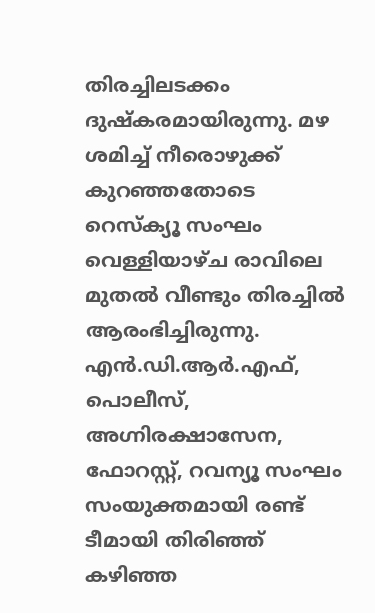തിരച്ചിലടക്കം ദുഷ്കരമായിരുന്നു. മഴ ശമിച്ച് നീരൊഴുക്ക് കുറഞ്ഞതോടെ റെസ്‌ക്യൂ സംഘം വെള്ളിയാഴ്ച രാവിലെ മുതല്‍ വീണ്ടും തിരച്ചില്‍ ആരംഭിച്ചിരുന്നു. എൻ.ഡി.ആർ.എഫ്, പൊലീസ്, അഗ്നിരക്ഷാസേന, ഫോറസ്റ്റ്, റവന്യൂ സംഘം സംയുക്തമായി രണ്ട് ടീമായി തിരിഞ്ഞ് കഴിഞ്ഞ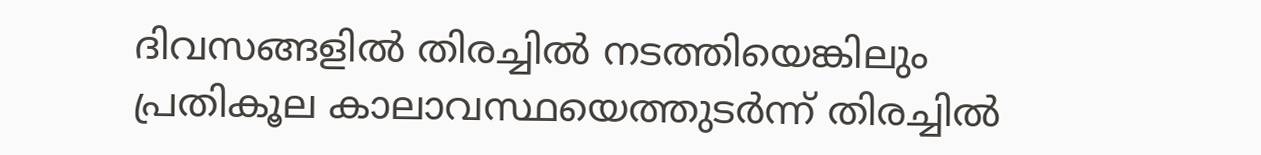ദിവസങ്ങളിൽ തിരച്ചില്‍ നടത്തിയെങ്കിലും പ്രതികൂല കാലാവസ്ഥയെത്തുടര്‍ന്ന് തിരച്ചില്‍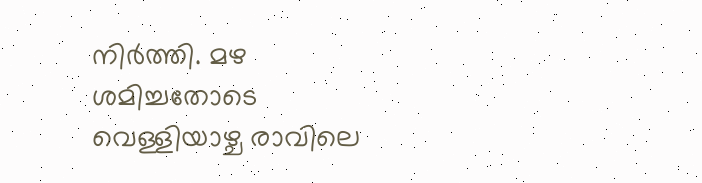നിര്‍ത്തി. മഴ ശമിച്ചതോടെ വെള്ളിയാഴ്ച രാവിലെ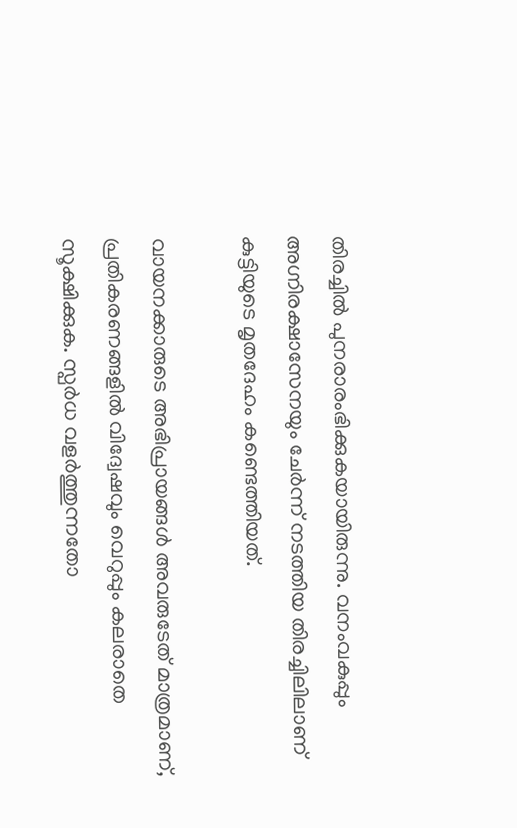തിരച്ചില്‍ പുനരാരംഭിക്കുകയായിരുന്നു. വനംവകുപ്പും അഗ്നിരക്ഷാസേനയും ചേർന്ന് നടത്തിയ തിരച്ചിലിലാണ് കുട്ടിയുടെ മൃതദേഹം കണ്ടെത്തിയത്.

വായനക്കാരുടെ അഭിപ്രായങ്ങള്‍ അവരുടേത് മാത്രമാണ്, പ്രതികരണങ്ങളിൽ വിദ്വേഷവും വെറുപ്പും കലരാതെ സൂക്ഷിക്കുക. സ്പർധ വളർത്തുന്നതോ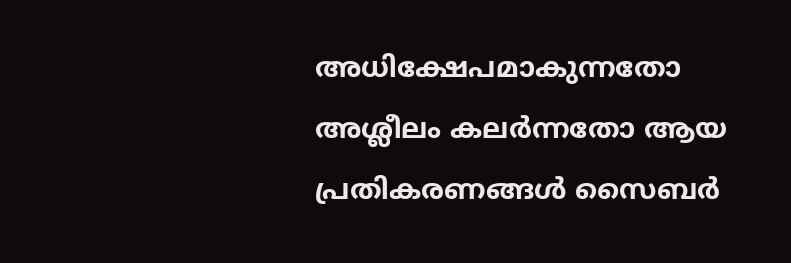അധിക്ഷേപമാകുന്നതോ അശ്ലീലം കലർന്നതോ ആയ പ്രതികരണങ്ങൾ സൈബർ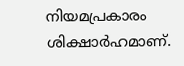നിയമപ്രകാരം ശിക്ഷാർഹമാണ്.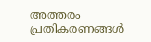അത്തരം പ്രതികരണങ്ങൾ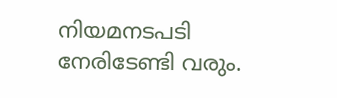നിയമനടപടി നേരിടേണ്ടി വരും.